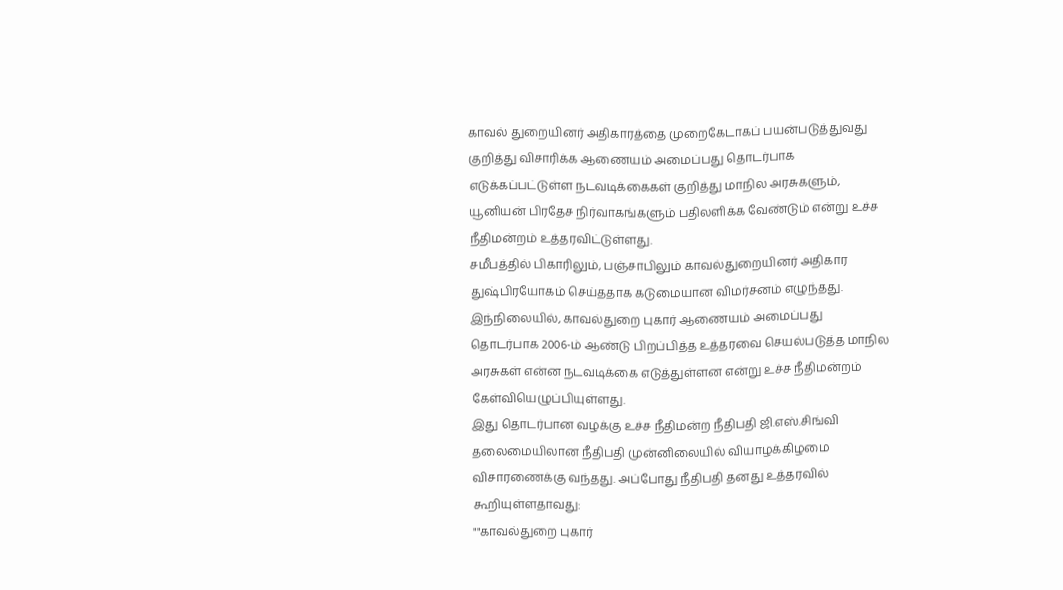காவல் துறையினர் அதிகாரத்தை முறைகேடாகப் பயன்படுத்துவது குறித்து விசாரிக்க ஆணையம் அமைப்பது தொடர்பாக எடுக்கப்பட்டுள்ள நடவடிக்கைகள் குறித்து மாநில அரசுகளும், யூனியன் பிரதேச நிர்வாகங்களும் பதிலளிக்க வேண்டும் என்று உச்ச நீதிமன்றம் உத்தரவிட்டுள்ளது.
சமீபத்தில் பிகாரிலும், பஞ்சாபிலும் காவல்துறையினர் அதிகார துஷ்பிரயோகம் செய்ததாக கடுமையான விமர்சனம் எழுந்தது. இந்நிலையில், காவல்துறை புகார் ஆணையம் அமைப்பது தொடர்பாக 2006-ம் ஆண்டு பிறப்பித்த உத்தரவை செயல்படுத்த மாநில அரசுகள் என்ன நடவடிக்கை எடுத்துள்ளன என்று உச்ச நீதிமன்றம் கேள்வியெழுப்பியுள்ளது.
இது தொடர்பான வழக்கு உச்ச நீதிமன்ற நீதிபதி ஜி.எஸ்.சிங்வி தலைமையிலான நீதிபதி முன்னிலையில் வியாழக்கிழமை விசாரணைக்கு வந்தது. அப்போது நீதிபதி தனது உத்தரவில் கூறியுள்ளதாவது:
""காவல்துறை புகார்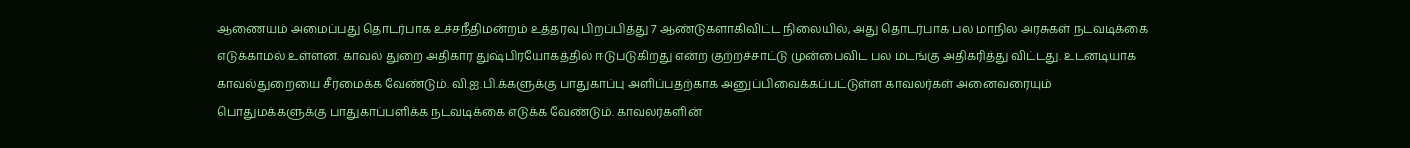ஆணையம் அமைப்பது தொடர்பாக உச்சநீதிமன்றம் உத்தரவு பிறப்பித்து 7 ஆண்டுகளாகிவிட்ட நிலையில், அது தொடர்பாக பல மாநில அரசுகள் நடவடிக்கை எடுக்காமல் உள்ளன. காவல் துறை அதிகார துஷ்பிரயோகத்தில் ஈடுபடுகிறது என்ற குற்றச்சாட்டு முன்பைவிட பல மடங்கு அதிகரித்து விட்டது. உடனடியாக காவல்துறையை சீரமைக்க வேண்டும். வி.ஐ.பி.க்களுக்கு பாதுகாப்பு அளிப்பதற்காக அனுப்பிவைக்கப்பட்டுள்ள காவலர்கள் அனைவரையும் பொதுமக்களுக்கு பாதுகாப்பளிக்க நடவடிக்கை எடுக்க வேண்டும். காவலர்களின்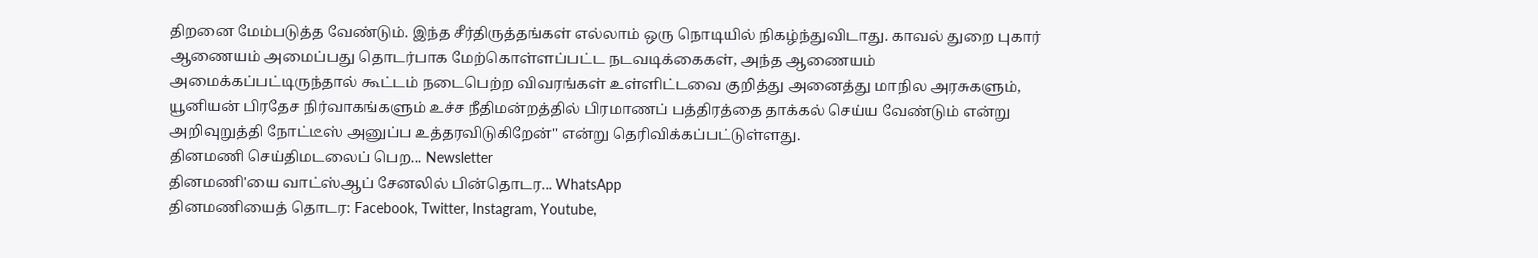திறனை மேம்படுத்த வேண்டும். இந்த சீர்திருத்தங்கள் எல்லாம் ஒரு நொடியில் நிகழ்ந்துவிடாது. காவல் துறை புகார் ஆணையம் அமைப்பது தொடர்பாக மேற்கொள்ளப்பட்ட நடவடிக்கைகள், அந்த ஆணையம் அமைக்கப்பட்டிருந்தால் கூட்டம் நடைபெற்ற விவரங்கள் உள்ளிட்டவை குறித்து அனைத்து மாநில அரசுகளும், யூனியன் பிரதேச நிர்வாகங்களும் உச்ச நீதிமன்றத்தில் பிரமாணப் பத்திரத்தை தாக்கல் செய்ய வேண்டும் என்று அறிவுறுத்தி நோட்டீஸ் அனுப்ப உத்தரவிடுகிறேன்'' என்று தெரிவிக்கப்பட்டுள்ளது.
தினமணி செய்திமடலைப் பெற... Newsletter
தினமணி'யை வாட்ஸ்ஆப் சேனலில் பின்தொடர... WhatsApp
தினமணியைத் தொடர: Facebook, Twitter, Instagram, Youtube,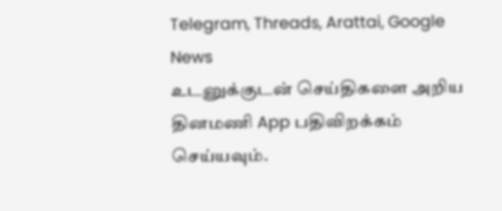Telegram, Threads, Arattai, Google News
உடனுக்குடன் செய்திகளை அறிய தினமணி App பதிவிறக்கம் செய்யவும்.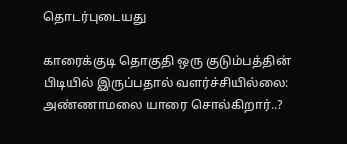தொடர்புடையது

காரைக்குடி தொகுதி ஒரு குடும்பத்தின் பிடியில் இருப்பதால் வளர்ச்சியில்லை: அண்ணாமலை யாரை சொல்கிறார்..?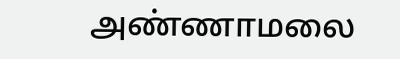அண்ணாமலை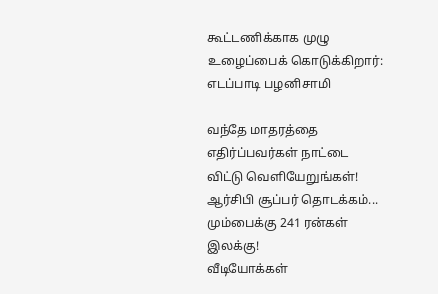கூட்டணிக்காக முழு உழைப்பைக் கொடுக்கிறார்: எடப்பாடி பழனிசாமி

வந்தே மாதரத்தை எதிர்ப்பவர்கள் நாட்டை விட்டு வெளியேறுங்கள்!
ஆர்சிபி சூப்பர் தொடக்கம்... மும்பைக்கு 241 ரன்கள் இலக்கு!
வீடியோக்கள்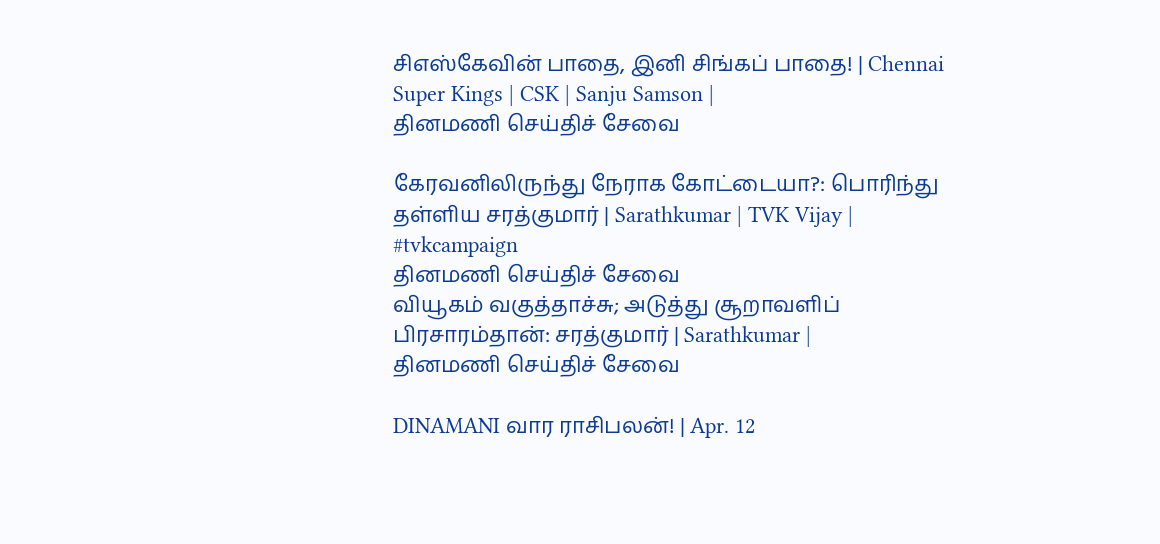சிஎஸ்கேவின் பாதை, இனி சிங்கப் பாதை! | Chennai Super Kings | CSK | Sanju Samson |
தினமணி செய்திச் சேவை

கேரவனிலிருந்து நேராக கோட்டையா?: பொரிந்து தள்ளிய சரத்குமார் | Sarathkumar | TVK Vijay | #tvkcampaign
தினமணி செய்திச் சேவை
வியூகம் வகுத்தாச்சு; அடுத்து சூறாவளிப் பிரசாரம்தான்: சரத்குமார் | Sarathkumar |
தினமணி செய்திச் சேவை

DINAMANI வார ராசிபலன்! | Apr. 12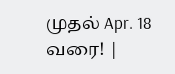முதல் Apr. 18 வரை! |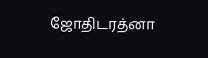ஜோதிடரத்னா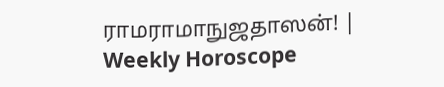ராமராமாநுஜதாஸன்! | Weekly Horoscope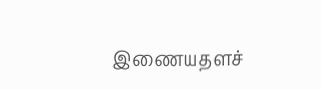இணையதளச்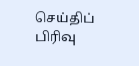செய்திப் பிரிவு